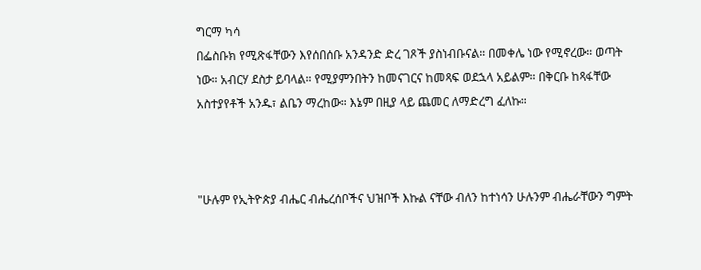ግርማ ካሳ
በፌስቡክ የሚጽፋቸውን እየሰበሰቡ አንዳንድ ድረ ገጾች ያስነብቡናል። በመቀሌ ነው የሚኖረው። ወጣት ነው። አብርሃ ደስታ ይባላል። የሚያምንበትን ከመናገርና ከመጻፍ ወደኋላ አይልም። በቅርቡ ከጻፋቸው አስተያየቶች አንዱ፣ ልቤን ማረከው። እኔም በዚያ ላይ ጨመር ለማድረግ ፈለኩ።



"ሁሉም የኢትዮጵያ ብሔር ብሔረሰቦችና ህዝቦች እኩል ናቸው ብለን ከተነሳን ሁሉንም ብሔራቸውን ግምት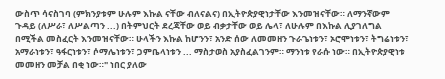ውስጥ ሳናስገባ (ምክንያቱም ሁሉም እኩል ናቸው ብለናልና) በኢትዮጵያዊነታቸው እንመዝናቸው። ለማንኛውም ጉዳይ (ለሥራ፣ ለሥልጣን ...) በትምህርት ደረጃቸው ወይ ብቃታቸው ወይ ሌላ፣ ለሁሉም በእኩል ሊያገለግል በሚችል መስፈርት እንመዝናቸው። ሁላችን እኩል ከሆንን፣ አንድ ሰው ለመመዘን ጉራጌነቱን፣ ኦሮሞነቱን፣ ትግሬነቱን፣ አማራነቱን፣ ዓፋርነቱን፣ ሶማሌነቱን፣ ጋምቤላነቱን ... ማስታወስ አያስፈልገንም። ማንነቱ የራሱ ነው። በኢትዮጵያዊነቱ መመዘን መቻል በቂ ነው።" ነበር ያለው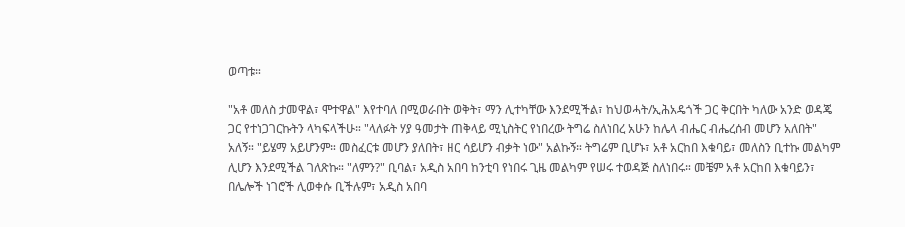ወጣቱ።

"አቶ መለስ ታመዋል፣ ሞተዋል" እየተባለ በሚወራበት ወቅት፣ ማን ሊተካቸው እንደሚችል፣ ከህወሓት/ኢሕአዴጎች ጋር ቅርበት ካለው አንድ ወዳጄ ጋር የተነጋገርኩትን ላካፍላችሁ። "ላለፉት ሃያ ዓመታት ጠቅላይ ሚኒስትር የነበረው ትግሬ ስለነበረ አሁን ከሌላ ብሔር ብሔረሰብ መሆን አለበት" አለኝ። "ይሄማ አይሆንም። መስፈርቱ መሆን ያለበት፣ ዘር ሳይሆን ብቃት ነው" አልኩኝ። ትግሬም ቢሆኑ፣ አቶ አርከበ እቁባይ፣ መለስን ቢተኩ መልካም ሊሆን እንደሚችል ገለጽኩ። "ለምን?" ቢባል፣ አዲስ አበባ ከንቲባ የነበሩ ጊዜ መልካም የሠሩ ተወዳጅ ስለነበሩ። መቼም አቶ አርከበ እቁባይን፣ በሌሎች ነገሮች ሊወቀሱ ቢችሉም፣ አዲስ አበባ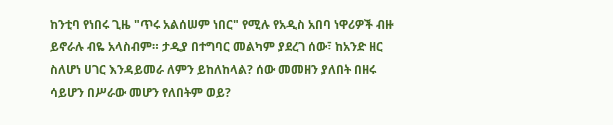ከንቲባ የነበሩ ጊዜ "ጥሩ አልሰሠም ነበር" የሚሉ የአዲስ አበባ ነዋሪዎች ብዙ ይኖራሉ ብዬ አላስብም። ታዲያ በተግባር መልካም ያደረገ ሰው፣ ከአንድ ዘር ስለሆነ ሀገር እንዳይመራ ለምን ይከለከላል? ሰው መመዘን ያለበት በዘሩ ሳይሆን በሥራው መሆን የለበትም ወይ?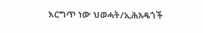እርግጥ ነው ህወሓት/ኢሕአዴጎች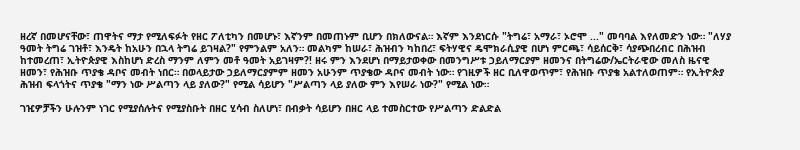ዘረኛ በመሆናቸው፣ ጠዋትና ማታ የሚለፍፉት የዘር ፖለቲካን በመሆኑ፣ እኛንም በመጠኑም ቢሆን በክለውናል። እኛም እንደነርሱ "ትግሬ፣ አማራ፣ ኦሮሞ ..." መባባል እየለመድን ነው። "ለሃያ ዓመት ትግሬ ገዝቶ፣ እንዴት ከአሁን በኋላ ትግሬ ይገዛል?" የምንልም አለን። መልካም ከሠራ፣ ሕዝብን ካከበረ፣ ፍትሃዊና ዴሞክራሲያዊ በሆነ ምርጫ፣ ሳይሰርቅ፣ ሳያጭበረብር በሕዝብ ከተመረጠ፣ ኢትዮጵያዊ እስከሆነ ድረስ ማንም ለምን መቶ ዓመት አይገዛም?! ዘሩ ምን እንደሆነ በማይታወቀው በመንግሥቱ ኃይለማርያም ዘመንና በትግሬው/ኤርትራዊው መለስ ዜናዊ ዘመን፣ የሕዝቡ ጥያቄ ዳቦና መብት ነበር። በወላይታው ኃይለማርያምም ዘመን አሁንም ጥያቄው ዳቦና መብት ነው። የገዚዎች ዘር ቢለዋወጥም፣ የሕዝቡ ጥያቄ አልተለወጠም። የኢትዮጵያ ሕዝብ ፍላጎትና ጥያቄ "ማን ነው ሥልጣን ላይ ያለው?" የሚል ሳይሆን "ሥልጣን ላይ ያለው ምን እየሠራ ነው?" የሚል ነው።

ገዢዎቻችን ሁሉንም ነገር የሚያሰሉትና የሚያስቡት በዘር ሂሳብ ስለሆነ፣ በብቃት ሳይሆን በዘር ላይ ተመስርተው የሥልጣን ድልድል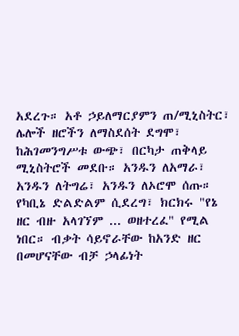አደረጉ። አቶ ኃይለማርያምን ጠ/ሚኒስትር፣ ሌሎች ዘሮችን ለማስደሰት ደግሞ፣ ከሕገመንግሥቱ ውጭ፣ በርካታ ጠቅላይ ሚኒስትሮች መደቡ። አንዱን ለአማራ፣ አንዱን ለትግሬ፣ አንዱን ለኦሮሞ ሰጡ። የካቢኔ ድልድልም ሲደረግ፣ ክርክሩ "የኔ ዘር ብዙ አላገኘም ... ወዘተረፈ" የሚል ነበር። ብቃት ሳይኖራቸው ከአንድ ዘር በመሆናቸው ብቻ ኃላፊነት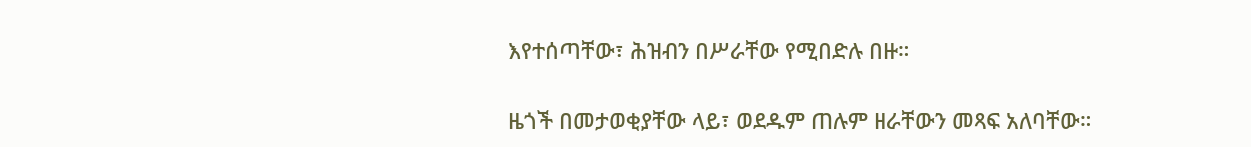እየተሰጣቸው፣ ሕዝብን በሥራቸው የሚበድሉ በዙ።

ዜጎች በመታወቂያቸው ላይ፣ ወደዱም ጠሉም ዘራቸውን መጻፍ አለባቸው።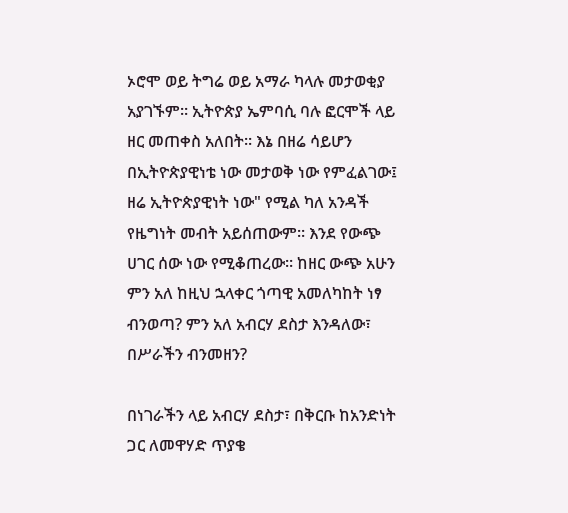ኦሮሞ ወይ ትግሬ ወይ አማራ ካላሉ መታወቂያ አያገኙም። ኢትዮጵያ ኤምባሲ ባሉ ፎርሞች ላይ ዘር መጠቀስ አለበት። እኔ በዘሬ ሳይሆን በኢትዮጵያዊነቴ ነው መታወቅ ነው የምፈልገው፤ ዘሬ ኢትዮጵያዊነት ነው" የሚል ካለ አንዳች የዜግነት መብት አይሰጠውም። እንደ የውጭ ሀገር ሰው ነው የሚቆጠረው። ከዘር ውጭ አሁን ምን አለ ከዚህ ኋላቀር ጎጣዊ አመለካከት ነፃ ብንወጣ? ምን አለ አብርሃ ደስታ እንዳለው፣ በሥራችን ብንመዘን?

በነገራችን ላይ አብርሃ ደስታ፣ በቅርቡ ከአንድነት ጋር ለመዋሃድ ጥያቄ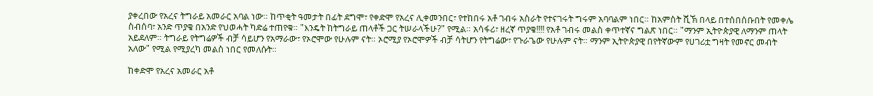ያቀረበው የአረና ትግራይ አመራር አባል ነው። ከጥቂት ዓመታት በፊት ደግሞ፣ የቀድሞ የአረና ሊቀመንበር፣ የተከበሩ አቶ ገብሩ አስራት የተናገሩት ግሩም አባባልም ነበር። ከአምስት ሺኽ በላይ በተሰበሰቡበት የመቀሌ ስብሰባ፣ አንድ ጥያቄ በአንድ የህወሓት ካድሬ ተጠየቁ። "እንዴት ከትግራይ ጠላቶች ጋር ትሠራላችሁ?" የሚል። አሳፋሪ፣ ዘረኛ ጥያቄ!!!! የአቶ ገብሩ መልስ ቀጥተኛና ግልጽ ነበር። "ማንም ኢትዮጵያዊ ለማንም ጠላት አይደለም። ትግራይ የትግሬዎች ብቻ ሳይሆን የአማራው፣ የኦሮሞው የሁሉም ናት። ኦሮሚያ የኦሮሞዎች ብቻ ሳትሆን የትግሬው፣ የጉራጌው የሁሉም ናት። ማንም ኢትዮጵያዊ በየትኛውም የሀገሪቷ ግዛት የመኖር መብት አለው" የሚል የሚያረካ መልስ ነበር የመለሱት።

ከቀድሞ የአረና አመራር አቶ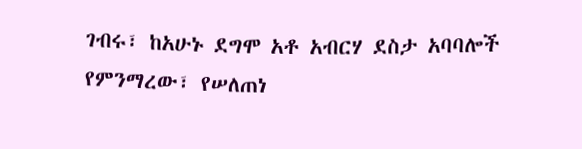ገብሩ፣ ከአሁኑ ደግሞ አቶ አብርሃ ደስታ አባባሎች የምንማረው፣ የሠለጠነ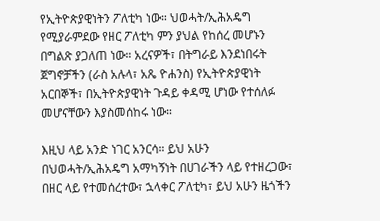የኢትዮጵያዊነትን ፖለቲካ ነው። ህወሓት/ኢሕአዴግ የሚያራምደው የዘር ፖለቲካ ምን ያህል የከሰረ መሆኑን በግልጽ ያጋለጠ ነው። አረናዎች፣ በትግራይ እንደነበሩት ጀግኖቻችን (ራስ አሉላ፣ አጼ ዮሐንስ) የኢትዮጵያዊነት አርበኞች፣ በኢትዮጵያዊነት ጉዳይ ቀዳሚ ሆነው የተሰለፉ መሆናቸውን እያስመሰከሩ ነው።

እዚህ ላይ አንድ ነገር አንርሳ። ይህ አሁን በህወሓት/ኢሕአዴግ አማካኝነት በሀገራችን ላይ የተዘረጋው፣ በዘር ላይ የተመሰረተው፣ ኋላቀር ፖለቲካ፣ ይህ አሁን ዜጎችን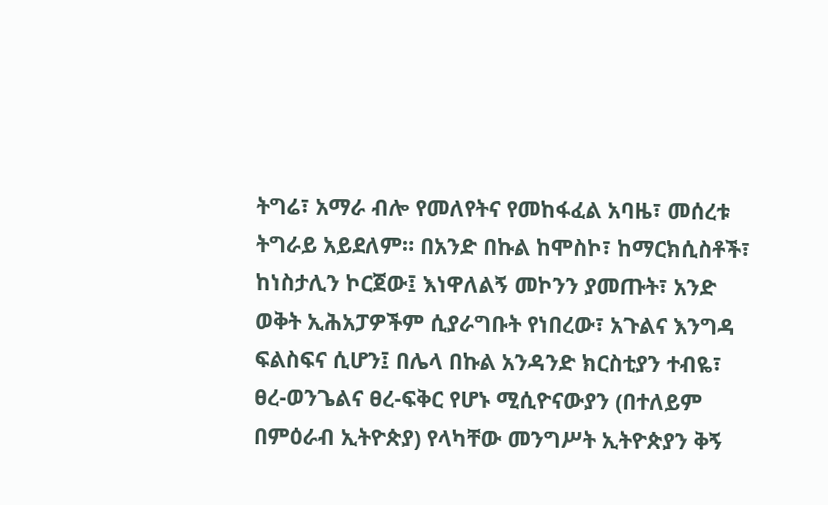ትግሬ፣ አማራ ብሎ የመለየትና የመከፋፈል አባዜ፣ መሰረቱ ትግራይ አይደለም። በአንድ በኩል ከሞስኮ፣ ከማርክሲስቶች፣ ከነስታሊን ኮርጀው፤ እነዋለልኝ መኮንን ያመጡት፣ አንድ ወቅት ኢሕአፓዎችም ሲያራግቡት የነበረው፣ አጉልና እንግዳ ፍልስፍና ሲሆን፤ በሌላ በኩል አንዳንድ ክርስቲያን ተብዬ፣ ፀረ-ወንጌልና ፀረ-ፍቅር የሆኑ ሚሲዮናውያን (በተለይም በምዕራብ ኢትዮጵያ) የላካቸው መንግሥት ኢትዮጵያን ቅኝ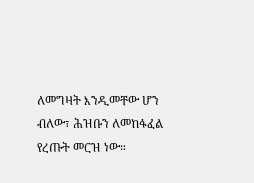ለመግዛት እንዲመቸው ሆን ብለው፣ ሕዝቡን ለመከፋፈል የረጡት መርዝ ነው።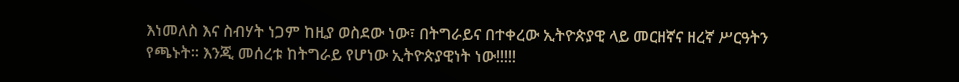እነመለስ እና ስብሃት ነጋም ከዚያ ወስደው ነው፣ በትግራይና በተቀረው ኢትዮጵያዊ ላይ መርዘኛና ዘረኛ ሥርዓትን የጫኑት። እንጂ መሰረቱ ከትግራይ የሆነው ኢትዮጵያዊነት ነው!!!!!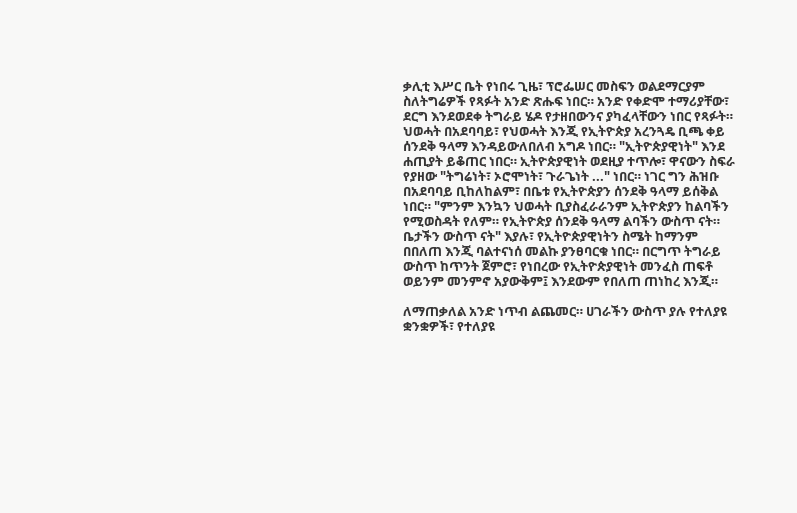ቃሊቲ እሥር ቤት የነበሩ ጊዜ፣ ፕሮፌሠር መስፍን ወልደማርያም ስለትግሬዎች የጻፉት አንድ ጽሑፍ ነበር። አንድ የቀድሞ ተማሪያቸው፣ ደርግ እንደወደቀ ትግራይ ሄዶ የታዘበውንና ያካፈላቸውን ነበር የጻፉት። ህወሓት በአደባባይ፣ የህወሓት እንጂ የኢትዮጵያ አረንጓዴ ቢጫ ቀይ ሰንደቅ ዓላማ እንዳይውለበለብ አግዶ ነበር። "ኢትዮጵያዊነት" እንደ ሐጢያት ይቆጠር ነበር። ኢትዮጵያዊነት ወደዚያ ተጥሎ፣ ዋናውን ስፍራ የያዘው "ትግሬነት፣ ኦሮሞነት፣ ጉራጌነት ..." ነበር። ነገር ግን ሕዝቡ በአደባባይ ቢከለከልም፣ በቤቱ የኢትዮጵያን ሰንደቅ ዓላማ ይሰቅል ነበር። "ምንም እንኳን ህወሓት ቢያስፈራራንም ኢትዮጵያን ከልባችን የሚወስዳት የለም። የኢትዮጵያ ሰንደቅ ዓላማ ልባችን ውስጥ ናት። ቤታችን ውስጥ ናት" እያሉ፣ የኢትዮጵያዊነትን ስሜት ከማንም በበለጠ እንጂ ባልተናነሰ መልኩ ያንፀባርቁ ነበር። በርግጥ ትግራይ ውስጥ ከጥንት ጀምሮ፣ የነበረው የኢትዮጵያዊነት መንፈስ ጠፍቶ ወይንም መንምኖ አያውቅም፤ እንደውም የበለጠ ጠነከረ እንጂ።

ለማጠቃለል አንድ ነጥብ ልጨመር። ሀገራችን ውስጥ ያሉ የተለያዩ ቋንቋዎች፣ የተለያዩ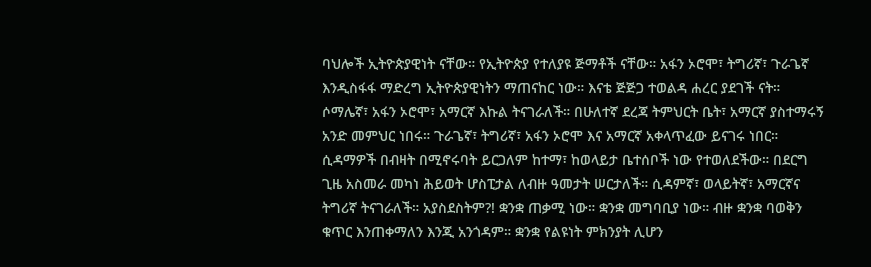ባህሎች ኢትዮጵያዊነት ናቸው። የኢትዮጵያ የተለያዩ ጅማቶች ናቸው። አፋን ኦሮሞ፣ ትግሪኛ፣ ጉራጌኛ እንዲስፋፋ ማድረግ ኢትዮጵያዊነትን ማጠናከር ነው። እናቴ ጅጅጋ ተወልዳ ሐረር ያደገች ናት። ሶማሌኛ፣ አፋን ኦሮሞ፣ አማርኛ እኩል ትናገራለች። በሁለተኛ ደረጃ ትምህርት ቤት፣ አማርኛ ያስተማሩኝ አንድ መምህር ነበሩ። ጉራጌኛ፣ ትግሪኛ፣ አፋን ኦሮሞ እና አማርኛ አቀላጥፈው ይናገሩ ነበር። ሲዳማዎች በብዛት በሚኖሩባት ይርጋለም ከተማ፣ ከወላይታ ቤተሰቦች ነው የተወለደችው። በደርግ ጊዜ አስመራ መካነ ሕይወት ሆስፒታል ለብዙ ዓመታት ሠርታለች። ሲዳምኛ፣ ወላይትኛ፣ አማርኛና ትግሪኛ ትናገራለች። አያስደስትም?! ቋንቋ ጠቃሚ ነው። ቋንቋ መግባቢያ ነው። ብዙ ቋንቋ ባወቅን ቁጥር እንጠቀማለን እንጂ አንጎዳም። ቋንቋ የልዩነት ምክንያት ሊሆን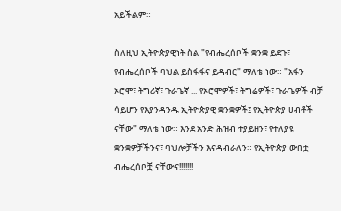አይችልም።

ስለዚህ ኢትዮጵያዊነት ስል "የብሔረሰቦች ቋንቋ ይደጉ፣ የብሔረሰቦች ባህል ይስፋፋና ይዳብር" ማለቴ ነው። "አፋን ኦሮሞ፣ ትግሪኛ፣ ጉራጌኛ ... የኦሮሞዎች፣ ትግሬዎች፣ ጉራጌዎች ብቻ ሳይሆን የእያንዳንዱ ኢትዮጵያዊ ቋንቋዎች፤ የኢትዮጵያ ሀብቶች ናቸው" ማለቴ ነው። እንደ አንድ ሕዝብ ተያይዘን፣ የተለያዩ ቋንቋዎቻችንና፣ ባህሎቻችን እናዳብራለን። የኢትዮጵያ ውበቷ ብሔረሰቦቿ ናቸውና!!!!!!!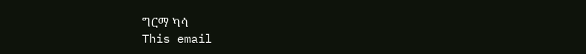ግርማ ካሳ
This email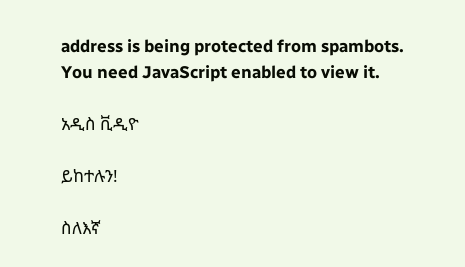address is being protected from spambots. You need JavaScript enabled to view it.

አዲስ ቪዲዮ

ይከተሉን!

ስለእኛ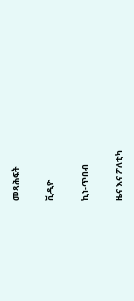መጻሕፍት

ቪዲዮ

ኪነ-ጥበብ

ዜና እና ፖለቲካ